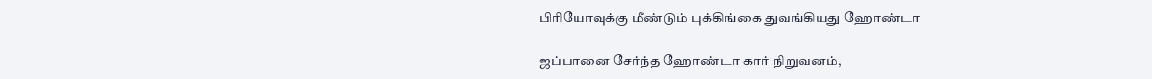பிரியோவுக்கு மீண்டும் புக்கிங்கை துவங்கியது ஹோண்டா

ஜப்பானை சேர்ந்த ஹோண்டா கார் நிறுவனம்,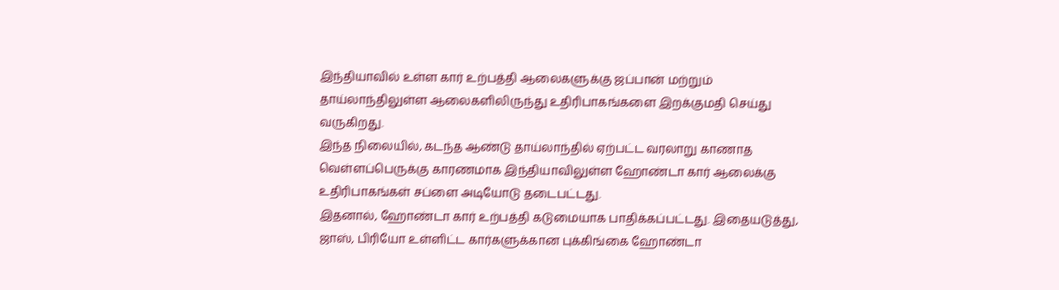இந்தியாவில் உள்ள கார் உற்பத்தி ஆலைகளுக்கு ஜப்பான் மற்றும் தாய்லாந்திலுள்ள ஆலைகளிலிருந்து உதிரிபாகங்களை இறக்குமதி செய்து வருகிறது.
இந்த நிலையில், கடந்த ஆண்டு தாய்லாந்தில் ஏற்பட்ட வரலாறு காணாத வெள்ளப்பெருக்கு காரணமாக இந்தியாவிலுள்ள ஹோண்டா கார் ஆலைக்கு உதிரிபாகங்கள் சப்ளை அடியோடு தடைபட்டது.
இதனால், ஹோண்டா கார் உற்பத்தி கடுமையாக பாதிக்கப்பட்டது. இதையடுத்து, ஜாஸ், பிரியோ உள்ளிட்ட கார்களுக்கான புக்கிங்கை ஹோண்டா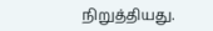நிறுத்தியது.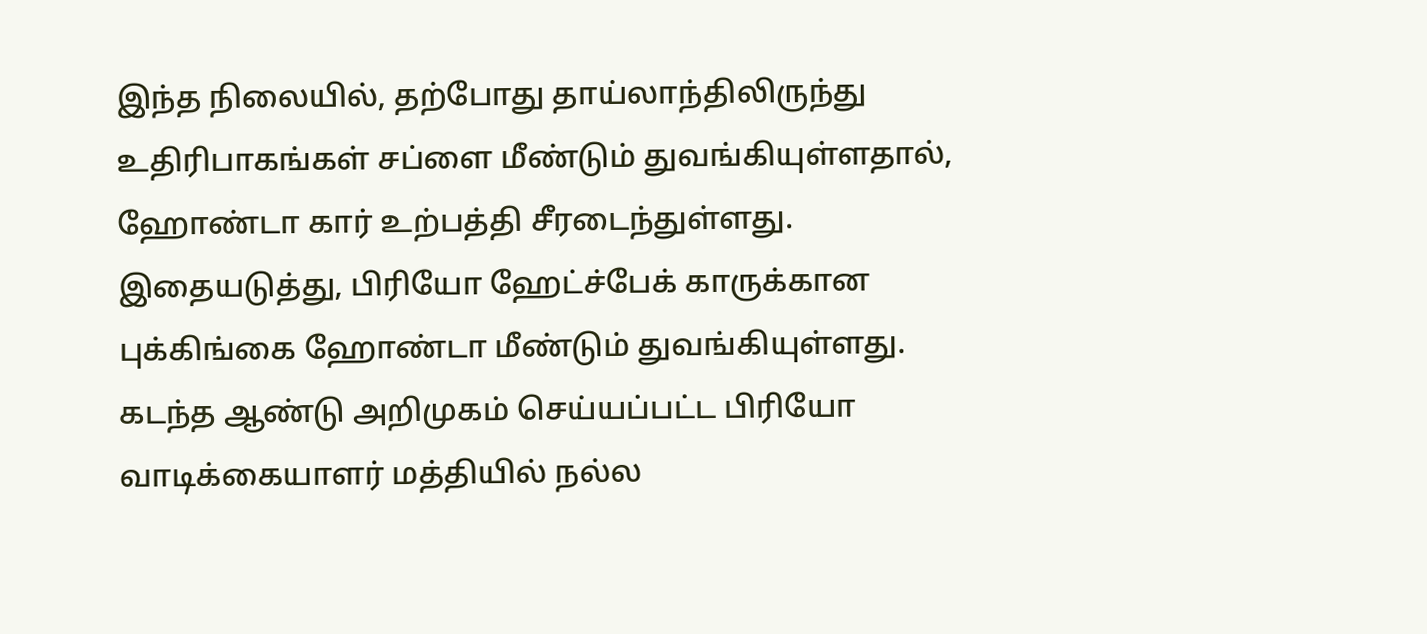இந்த நிலையில், தற்போது தாய்லாந்திலிருந்து உதிரிபாகங்கள் சப்ளை மீண்டும் துவங்கியுள்ளதால், ஹோண்டா கார் உற்பத்தி சீரடைந்துள்ளது.
இதையடுத்து, பிரியோ ஹேட்ச்பேக் காருக்கான புக்கிங்கை ஹோண்டா மீண்டும் துவங்கியுள்ளது. கடந்த ஆண்டு அறிமுகம் செய்யப்பட்ட பிரியோ வாடிக்கையாளர் மத்தியில் நல்ல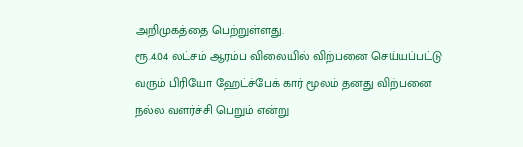அறிமுகத்தை பெற்றுள்ளது.
ரூ.4.04 லட்சம் ஆரம்ப விலையில் விற்பனை செய்யப்பட்டு வரும் பிரியோ ஹேட்ச்பேக் கார் மூலம் தனது விற்பனை நல்ல வளர்ச்சி பெறும் என்று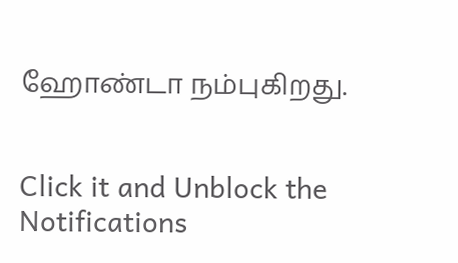ஹோண்டா நம்புகிறது.


Click it and Unblock the Notifications